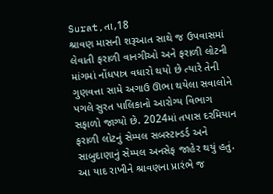Surat,તા,18
શ્રાવણ માસની શરૂઆત સાથે જ ઉપવાસમાં લેવાતી ફરાળી વાનગીઓ અને ફરાળી લોટની માંગમાં નોંધપાત્ર વધારો થયો છે ત્યારે તેની ગુણવત્તા સામે અગાઉ ઊભા થયેલા સવાલોને પગલે સુરત પાલિકાનો આરોગ્ય વિભાગ સફાળો જાગ્યો છે. 2024માં તપાસ દરમિયાન ફરાળી લોટનું સેમ્પલ સબસ્ટાન્ડર્ડ અને સાબુદાણાનું સેમ્પલ અનસેફ જાહેર થયું હતું. આ યાદ રાખીને શ્રાવણના પ્રારંભે જ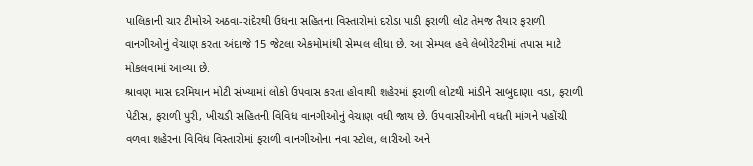પાલિકાની ચાર ટીમોએ અઠવા-રાંદેરથી ઉધના સહિતના વિસ્તારોમાં દરોડા પાડી ફરાળી લોટ તેમજ તૈયાર ફરાળી વાનગીઓનું વેચાણ કરતા અંદાજે 15 જેટલા એકમોમાંથી સેમ્પલ લીધા છે. આ સેમ્પલ હવે લેબોરેટરીમાં તપાસ માટે મોકલવામાં આવ્યા છે.
શ્રાવણ માસ દરમિયાન મોટી સંખ્યામાં લોકો ઉપવાસ કરતા હોવાથી શહેરમાં ફરાળી લોટથી માંડીને સાબુદાણા વડા, ફરાળી પેટીસ, ફરાળી પુરી, ખીચડી સહિતની વિવિધ વાનગીઓનું વેચાણ વધી જાય છે. ઉપવાસીઓની વધતી માંગને પહોંચી વળવા શહેરના વિવિધ વિસ્તારોમાં ફરાળી વાનગીઓના નવા સ્ટોલ, લારીઓ અને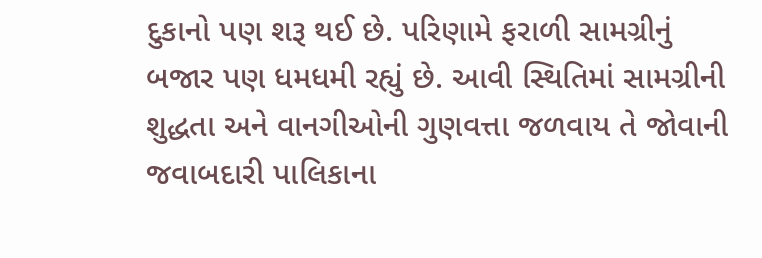દુકાનો પણ શરૂ થઈ છે. પરિણામે ફરાળી સામગ્રીનું બજાર પણ ધમધમી રહ્યું છે. આવી સ્થિતિમાં સામગ્રીની શુદ્ધતા અને વાનગીઓની ગુણવત્તા જળવાય તે જોવાની જવાબદારી પાલિકાના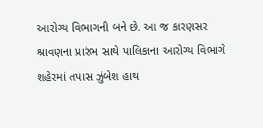આરોગ્ય વિભાગની બને છે. આ જ કારણસર શ્રાવણના પ્રારંભ સાથે પાલિકાના આરોગ્ય વિભાગે શહેરમાં તપાસ ઝુંબેશ હાથ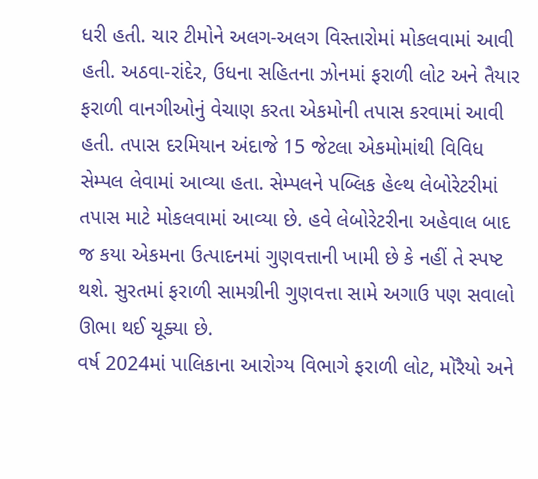ધરી હતી. ચાર ટીમોને અલગ-અલગ વિસ્તારોમાં મોકલવામાં આવી હતી. અઠવા-રાંદેર, ઉધના સહિતના ઝોનમાં ફરાળી લોટ અને તૈયાર ફરાળી વાનગીઓનું વેચાણ કરતા એકમોની તપાસ કરવામાં આવી હતી. તપાસ દરમિયાન અંદાજે 15 જેટલા એકમોમાંથી વિવિધ સેમ્પલ લેવામાં આવ્યા હતા. સેમ્પલને પબ્લિક હેલ્થ લેબોરેટરીમાં તપાસ માટે મોકલવામાં આવ્યા છે. હવે લેબોરેટરીના અહેવાલ બાદ જ કયા એકમના ઉત્પાદનમાં ગુણવત્તાની ખામી છે કે નહીં તે સ્પષ્ટ થશે. સુરતમાં ફરાળી સામગ્રીની ગુણવત્તા સામે અગાઉ પણ સવાલો ઊભા થઈ ચૂક્યા છે.
વર્ષ 2024માં પાલિકાના આરોગ્ય વિભાગે ફરાળી લોટ, મોરૈયો અને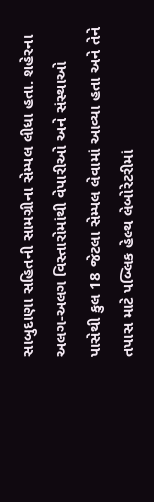સાબુદાણા સહિતની સામગ્રીના સેમ્પલ લીધા હતા. શહેરના અલગ-અલગ વિસ્તારોમાંથી વેપારીઓ અને સંસ્થાઓ પાસેથી કુલ 18 જેટલા સેમ્પલ લેવામાં આવ્યા હતા અને તેને તપાસ માટે પબ્લિક હેલ્થ લેબોરેટરીમાં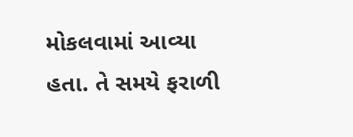મોકલવામાં આવ્યા હતા. તે સમયે ફરાળી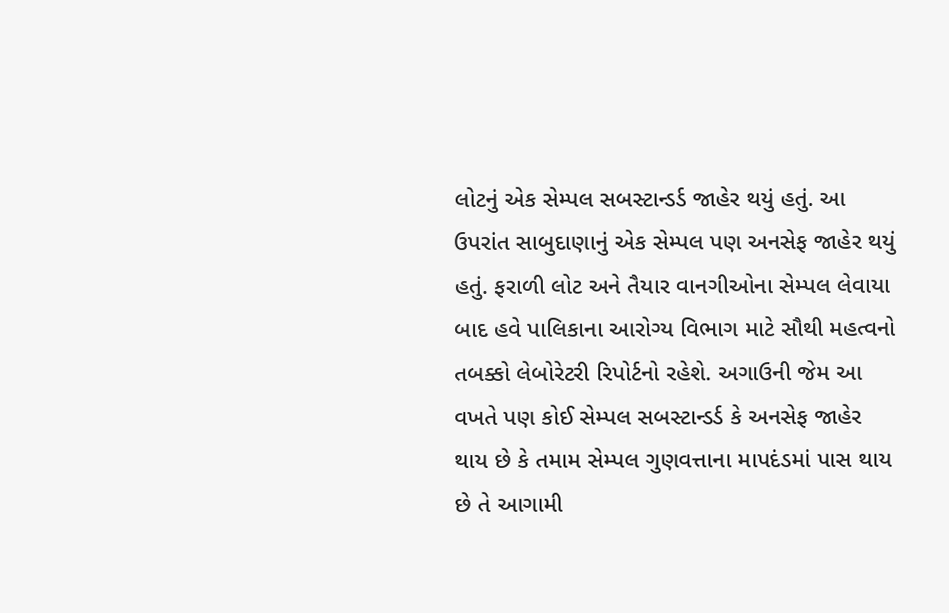લોટનું એક સેમ્પલ સબસ્ટાન્ડર્ડ જાહેર થયું હતું. આ ઉપરાંત સાબુદાણાનું એક સેમ્પલ પણ અનસેફ જાહેર થયું હતું. ફરાળી લોટ અને તૈયાર વાનગીઓના સેમ્પલ લેવાયા બાદ હવે પાલિકાના આરોગ્ય વિભાગ માટે સૌથી મહત્વનો તબક્કો લેબોરેટરી રિપોર્ટનો રહેશે. અગાઉની જેમ આ વખતે પણ કોઈ સેમ્પલ સબસ્ટાન્ડર્ડ કે અનસેફ જાહેર થાય છે કે તમામ સેમ્પલ ગુણવત્તાના માપદંડમાં પાસ થાય છે તે આગામી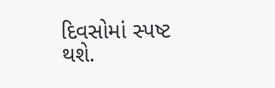દિવસોમાં સ્પષ્ટ થશે.